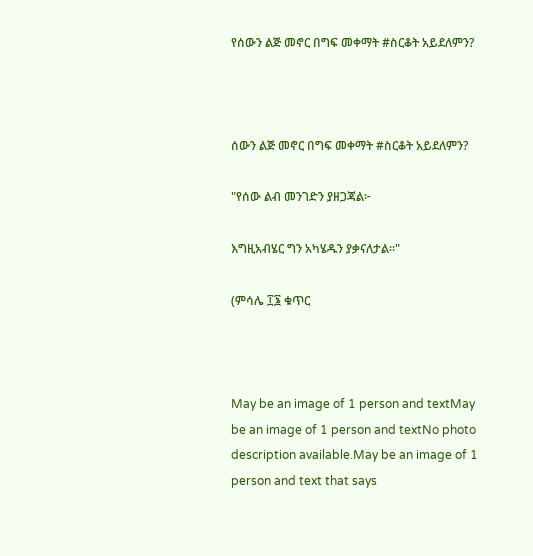የሰውን ልጅ መኖር በግፍ መቀማት #ስርቆት አይደለምን?



ሰውን ልጅ መኖር በግፍ መቀማት #ስርቆት አይደለምን?

"የሰው ልብ መንገድን ያዘጋጃል፦

እግዚአብሄር ግን አካሄዱን ያቃናለታል።"

(ምሳሌ ፲፮ ቁጥር



May be an image of 1 person and textMay be an image of 1 person and textNo photo description available.May be an image of 1 person and text that says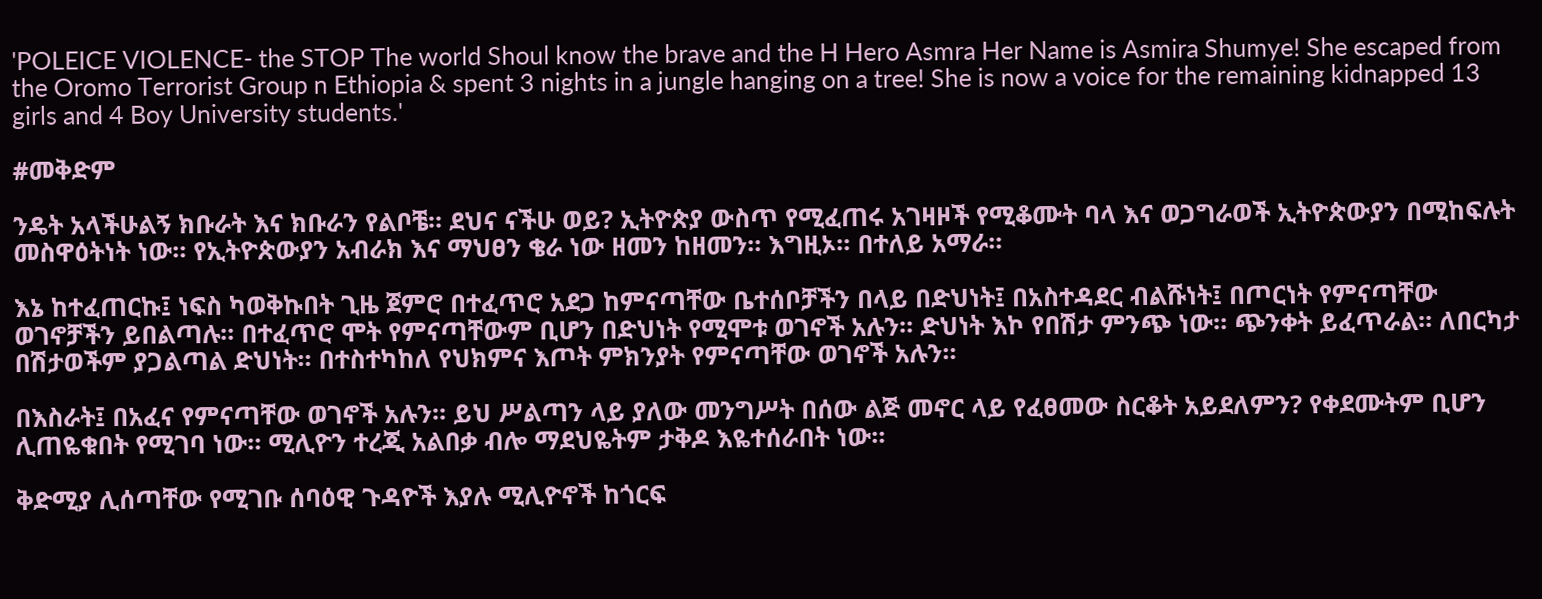'POLEICE VIOLENCE- the STOP The world Shoul know the brave and the H Hero Asmra Her Name is Asmira Shumye! She escaped from the Oromo Terrorist Group n Ethiopia & spent 3 nights in a jungle hanging on a tree! She is now a voice for the remaining kidnapped 13 girls and 4 Boy University students.'

#መቅድም

ንዴት አላችሁልኝ ክቡራት እና ክቡራን የልቦቼ። ደህና ናችሁ ወይ? ኢትዮጵያ ውስጥ የሚፈጠሩ አገዛዞች የሚቆሙት ባላ እና ወጋግራወች ኢትዮጵውያን በሚከፍሉት መስዋዕትነት ነው። የኢትዮጵውያን አብራክ እና ማህፀን ቄራ ነው ዘመን ከዘመን። እግዚኦ። በተለይ አማራ።

እኔ ከተፈጠርኩ፤ ነፍስ ካወቅኩበት ጊዜ ጀምሮ በተፈጥሮ አደጋ ከምናጣቸው ቤተሰቦቻችን በላይ በድህነት፤ በአስተዳደር ብልሹነት፤ በጦርነት የምናጣቸው ወገኖቻችን ይበልጣሉ። በተፈጥሮ ሞት የምናጣቸውም ቢሆን በድህነት የሚሞቱ ወገኖች አሉን። ድህነት እኮ የበሽታ ምንጭ ነው። ጭንቀት ይፈጥራል። ለበርካታ በሽታወችም ያጋልጣል ድህነት። በተስተካከለ የህክምና እጦት ምክንያት የምናጣቸው ወገኖች አሉን።

በእስራት፤ በአፈና የምናጣቸው ወገኖች አሉን። ይህ ሥልጣን ላይ ያለው መንግሥት በሰው ልጅ መኖር ላይ የፈፀመው ስርቆት አይደለምን? የቀደሙትም ቢሆን ሊጠዬቁበት የሚገባ ነው። ሚሊዮን ተረጂ አልበቃ ብሎ ማደህዬትም ታቅዶ እዬተሰራበት ነው።

ቅድሚያ ሊሰጣቸው የሚገቡ ሰባዕዊ ጉዳዮች እያሉ ሚሊዮኖች ከጎርፍ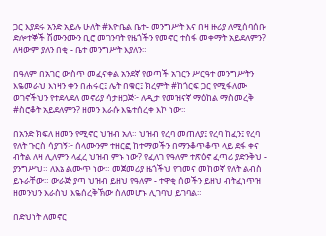ጋር እያደሩ አንድ አይሉ ሁለት #እዮቤል ቤተ- መንግሥት እና በዛ ዙሪያ ለሚሰባሰቡ ድሎተኞች ሽሙንሙን ቢሮ መገንባት የዜጎችን የመኖር ተስፋ መቀማት አይደለምን? ለዛውም ያለን በቂ - ቤተ መንግሥት እያለን።

በዓለም በአገር ውስጥ መፈናቀል አንደኛ የወጣች አገርን ሥርዓተ መንግሥትን እዬመራህ እነዛን ቀን በሐሩር፤ ሌት በቁር፤ ክረምት #ከጎርፍ ጋር የሚፋለሙ ወገኖችህን የተደላደለ መኖሪያ ሳታዘጋጅ፦ ለዲታ የመዝናኛ ማዕከል ማስመረቅ #ስሮቆት አይደለምን? ዘመን እራሱ እዬተሰረቀ እኮ ነው።

በአንድ ክፍለ ዘመን የሚኖር ህዝብ አለ። ህዝብ የረባ መጠለያ፤ የረባ ከፈን፤ የረባ የለት ጉርስ ሳያገኝ፦ ሰላሙንም ተዘርፎ ከተማወችን በማንቆጥቆጥ ላይ ደፋ ቀና ብትል ለዛ ሊለምን ላፈረ ህዝብ ምኑ ነው? የፈለገ የዓለም ተጽዕኖ ፈጣሪ ያድንቅህ - ያንግሥህ። ለእኔ ልሙጥ ነው። መጀመሪያ ዜጎችህ የገመና መከወኛ የለት ልብስ ይኑራቸው። ውራጅ ያጣ ህዝብ ይዘህ የዓለም - ተዋቂ ሰወችን ይዘህ ብትፈነጥዝ ዘመንህን እራስህ እዬሰረቅኽው ስለመሆኑ ሊገባህ ይገባል።

በድህነት ለመኖር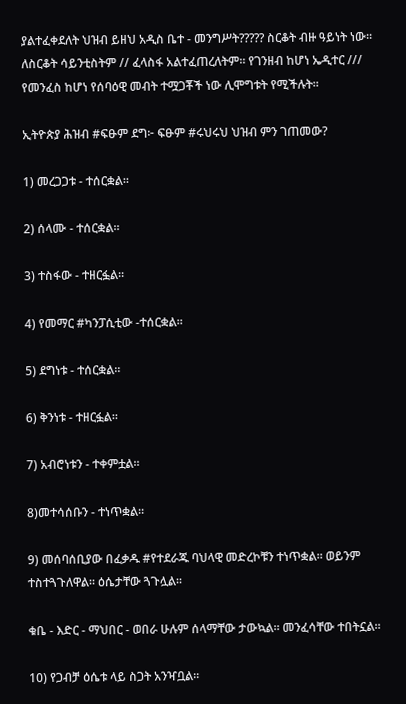ያልተፈቀደለት ህዝብ ይዘህ አዲስ ቤተ - መንግሥት????? ስርቆት ብዙ ዓይነት ነው። ለስርቆት ሳይንቲስትም // ፈላስፋ አልተፈጠረለትም። የገንዘብ ከሆነ ኤዲተር /// የመንፈስ ከሆነ የሰባዕዊ መብት ተሟጋቾች ነው ሊሞግቱት የሚችሉት።

ኢትዮጵያ ሕዝብ #ፍፁም ደግ፦ ፍፁም #ሩህሩህ ህዝብ ምን ገጠመው?

1) መረጋጋቱ - ተሰርቋል።

2) ሰላሙ - ተሰርቋል።

3) ተስፋው - ተዘርፏል።

4) የመማር #ካንፓሲቲው -ተሰርቋል።

5) ደግነቱ - ተሰርቋል።

6) ቅንነቱ - ተዘርፏል።

7) አብሮነቱን - ተቀምቷል።

8)መተሳሰቡን - ተነጥቋል።

9) መሰባሰቢያው በፈቃዱ #የተደራጁ ባህላዊ መድረኮቹን ተነጥቋል። ወይንም ተስተጓጉለዋል። ዕሴታቸው ጓጉሏል።

ቁቤ - እድር - ማህበር - ወበራ ሁሉም ሰላማቸው ታውኳል። መንፈሳቸው ተበትኗል።

10) የጋብቻ ዕሴቱ ላይ ስጋት አንዣቧል።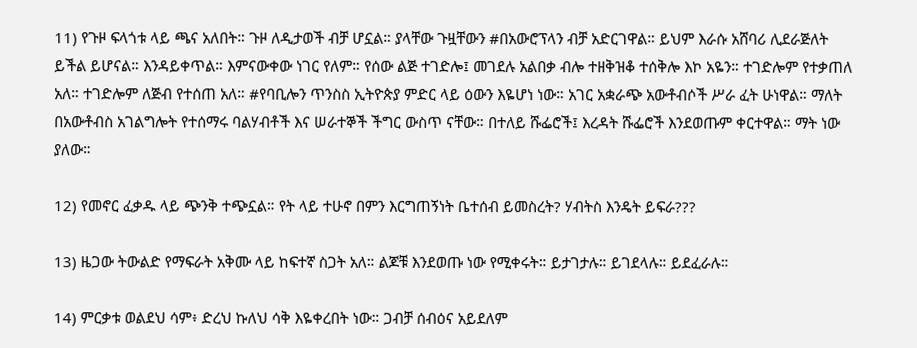11) የጉዞ ፍላጎቱ ላይ ጫና አለበት። ጉዞ ለዲታወች ብቻ ሆኗል። ያላቸው ጉዟቸውን #በአውሮፕላን ብቻ አድርገዋል። ይህም እራሱ አሸባሪ ሊደራጅለት ይችል ይሆናል። እንዳይቀጥል። እምናውቀው ነገር የለም። የሰው ልጅ ተገድሎ፤ መገደሉ አልበቃ ብሎ ተዘቅዝቆ ተሰቅሎ እኮ አዬን። ተገድሎም የተቃጠለ አለ። ተገድሎም ለጅብ የተሰጠ አለ። #የባቢሎን ጥንስስ ኢትዮጵያ ምድር ላይ ዕውን እዬሆነ ነው። አገር አቋራጭ አውቶብሶች ሥራ ፈት ሁነዋል። ማለት በአውቶብስ አገልግሎት የተሰማሩ ባልሃብቶች እና ሠራተኞች ችግር ውስጥ ናቸው። በተለይ ሹፌሮች፤ እረዳት ሹፌሮች እንደወጡም ቀርተዋል። ማት ነው ያለው።

12) የመኖር ፈቃዱ ላይ ጭንቅ ተጭኗል። የት ላይ ተሁኖ በምን እርግጠኝነት ቤተሰብ ይመስረት? ሃብትስ እንዴት ይፍራ???

13) ዜጋው ትውልድ የማፍራት አቅሙ ላይ ከፍተኛ ስጋት አለ። ልጆቹ እንደወጡ ነው የሚቀሩት። ይታገታሉ። ይገደላሉ። ይደፈራሉ።

14) ምርቃቱ ወልደህ ሳም፥ ድረህ ኩለህ ሳቅ እዬቀረበት ነው። ጋብቻ ሰብዕና አይደለም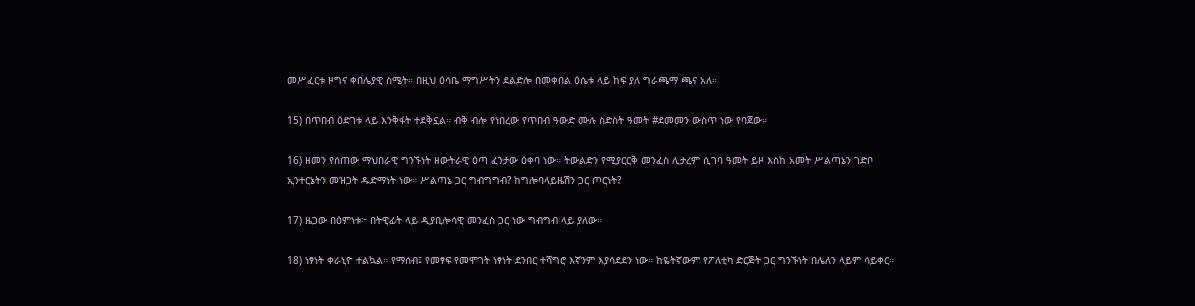መሥፈርቱ ዞግና ቀበሌያዊ ስሜት። በዚህ ዕሳቤ ማግሥትን ደልድሎ በመቀበል ዕሴቱ ላይ ከፍ ያለ ግራጫማ ጫና አለ።

15) በጥበብ ዕድገቱ ላይ እንቅፋት ተደቅኗል። ብቅ ብሎ የነበረው የጥበብ ዓውድ ሙሉ ስድስት ዓመት #ደመመን ውስጥ ነው የባጀው።

16) ዘመን የሰጠው ማህበራዊ ግንኙነት ዘውትራዊ ዕጣ ፈንታው ዕቀባ ነው። ትውልድን የሚያርርቅ መንፈስ ሊታረም ሲገባ ዓመት ይዞ እስከ አመት ሥልጣኔን ገድቦ ኢንተርኔትን መዝጋት ዱድማነት ነው። ሥልጣኔ ጋር ግብግግብ? ከግሎባላይዜሽን ጋር ጦርነት?

17) ዜጋው በዕምነቱ፦ በትዊፊት ላይ ዲያቢሎሳዊ መንፈስ ጋር ነው ግብግብ ላይ ያለው።

18) ነፃነት ቀራኒዮ ተልኳል። የማሰብ፤ የመፃፍ የመሞገት ነፃነት ደንበር ተሻግሮ እኛንም እያሳደደን ነው። ከዬትኛውም የፖለቲካ ድርጅት ጋር ግንኙነት በሌለን ላይም ሳይቀር።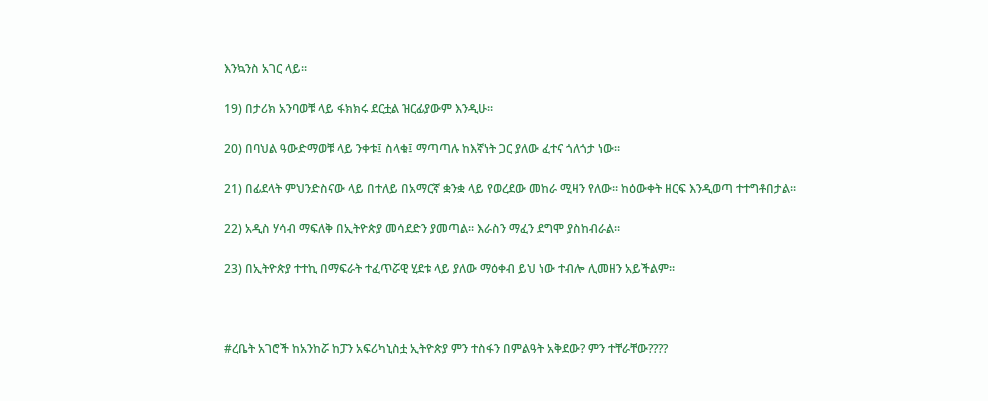እንኳንስ አገር ላይ።

19) በታሪክ አንባወቹ ላይ ፋክክሩ ደርቷል ዝርፊያውም እንዲሁ።

20) በባህል ዓውድማወቹ ላይ ንቀቱ፤ ስላቁ፤ ማጣጣሉ ከእኛነት ጋር ያለው ፈተና ጎለጎታ ነው።

21) በፊደላት ምህንድስናው ላይ በተለይ በአማርኛ ቋንቋ ላይ የወረደው መከራ ሚዛን የለው። ከዕውቀት ዘርፍ እንዲወጣ ተተግቶበታል።

22) አዲስ ሃሳብ ማፍለቅ በኢትዮጵያ መሳደድን ያመጣል። እራስን ማፈን ደግሞ ያስከብራል።

23) በኢትዮጵያ ተተኪ በማፍራት ተፈጥሯዊ ሂደቱ ላይ ያለው ማዕቀብ ይህ ነው ተብሎ ሊመዘን አይችልም።



#ረቤት አገሮች ከአንከሯ ከፓን አፍሪካኒስቷ ኢትዮጵያ ምን ተስፋን በምልዓት አቅደው? ምን ተቸራቸው????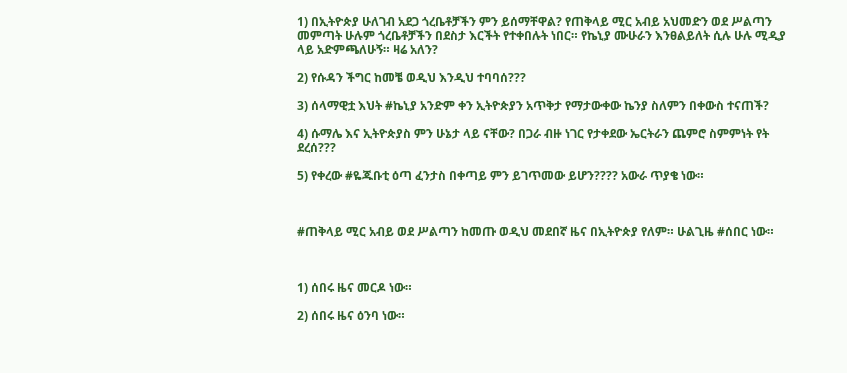1) በኢትዮጵያ ሁለገብ አደጋ ጎረቤቶቻችን ምን ይሰማቸዋል? የጠቅላይ ሚር አብይ አህመድን ወደ ሥልጣን መምጣት ሁሉም ጎረቤቶቻችን በደስታ እርችት የተቀበሉት ነበር። የኬኒያ ሙሁራን እንፀልይለት ሲሉ ሁሉ ሚዲያ ላይ አድምጫለሁኝ። ዛሬ አለን?

2) የሱዳን ችግር ከመቼ ወዲህ እንዲህ ተባባሰ???

3) ሰላማዊቷ እህት #ኬኒያ አንድም ቀን ኢትዮጵያን አጥቅታ የማታውቀው ኬንያ ስለምን በቀውስ ተናጠች?

4) ሱማሌ እና ኢትዮጵያስ ምን ሁኔታ ላይ ናቸው? በጋራ ብዙ ነገር የታቀደው ኤርትራን ጨምሮ ስምምነት የት ደረሰ???

5) የቀረው #ዬጁቡቲ ዕጣ ፈንታስ በቀጣይ ምን ይገጥመው ይሆን???? አውራ ጥያቄ ነው።



#ጠቅላይ ሚር አብይ ወደ ሥልጣን ከመጡ ወዲህ መደበኛ ዜና በኢትዮጵያ የለም። ሁልጊዜ #ሰበር ነው።



1) ሰበሩ ዜና መርዶ ነው።

2) ሰበሩ ዜና ዕንባ ነው።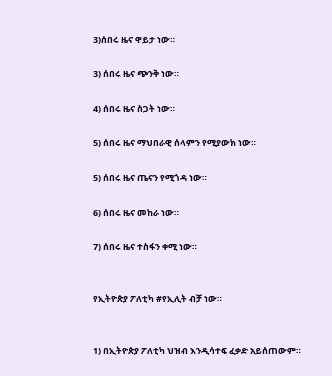3)ሰበሩ ዜና ዋይታ ነው።

3) ሰበሩ ዜና ጭንቅ ነው።

4) ሰበሩ ዜና ስጋት ነው።

5) ሰበሩ ዜና ማህበራዊ ሰላምን የሚያውክ ነው።

5) ሰበሩ ዜና ጤናን የሚጎዳ ነው።

6) ሰበሩ ዜና መከራ ነው።

7) ሰበሩ ዜና ተስፋን ቀሚ ነው።


የኢትዮጵያ ፖለቲካ #የኢሊት ብቻ ነው።


1) በኢትዮጵያ ፖለቲካ ህዝብ እንዲሳተፍ ፈቃድ አይሰጠውም።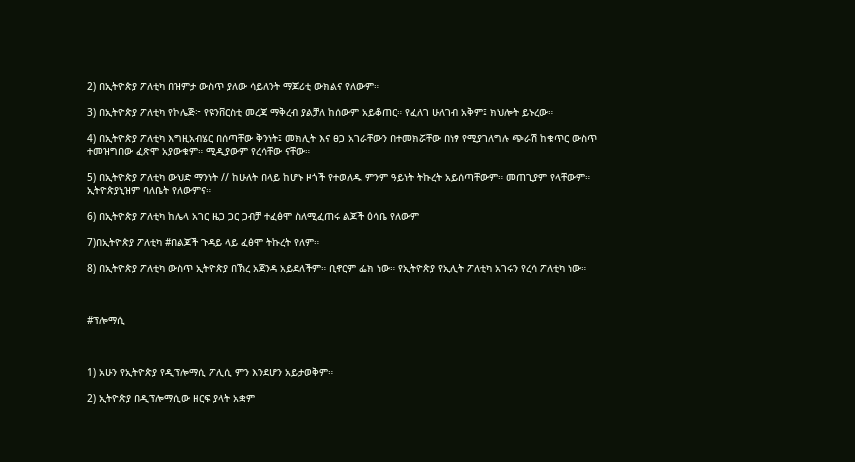2) በኢትዮጵያ ፖለቲካ በዝምታ ውስጥ ያለው ሳይለንት ማጆሪቲ ውክልና የለውም።

3) በኢትዮጵያ ፖለቲካ የኮሌጅ፦ የዩንቨርስቲ መረጃ ማቅረብ ያልቻለ ከሰውም አይቆጠር። የፈለገ ሁለገብ አቅም፤ ክህሎት ይኑረው።

4) በኢትዮጵያ ፖለቲካ እግዚአብሄር በሰጣቸው ቅንነት፤ መክሊት እና ፀጋ አገራቸውን በተመክሯቸው በነፃ የሚያገለግሉ ጭራሽ ከቁጥር ውስጥ ተመዝግበው ፈጽሞ አያውቁም። ሚዲያውም የረሳቸው ናቸው።

5) በኢትዮጵያ ፖለቲካ ውህድ ማንነት // ከሁለት በላይ ከሆኑ ዞጎች የተወለዱ ምንም ዓይነት ትኩረት አይሰጣቸውም። መጠጊያም የላቸውም።  ኢትዮጵያኒዝም ባለቤት የለውምና።

6) በኢትዮጵያ ፖለቲካ ከሌላ አገር ዜጋ ጋር ጋብቻ ተፈፅሞ ስለሚፈጠሩ ልጆች ዕሳቤ የለውም

7)በኢትዮጵያ ፖለቲካ #በልጆች ጉዳይ ላይ ፈፅሞ ትኩረት የለም።

8) በኢትዮጵያ ፖለቲካ ውስጥ ኢትዮጵያ በኽረ አጀንዳ አይደለችም። ቢኖርም ፌክ ነው። የኢትዮጵያ የኢሊት ፖለቲካ አገሩን የረሳ ፖለቲካ ነው።



#ፕሎማሲ



1) አሁን የኢትዮጵያ የዲፕሎማሲ ፖሊሲ ምን እንደሆን አይታወቅም።

2) ኢትዮጵያ በዲፕሎማሲው ዘርፍ ያላት አቋም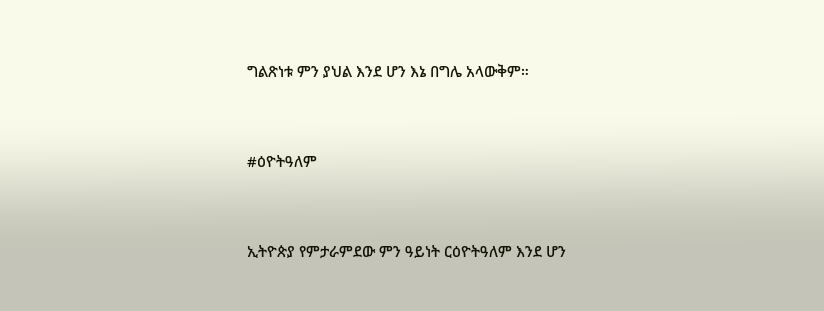ግልጽነቱ ምን ያህል እንደ ሆን እኔ በግሌ አላውቅም።



#ዕዮትዓለም



ኢትዮጵያ የምታራምደው ምን ዓይነት ርዕዮትዓለም እንደ ሆን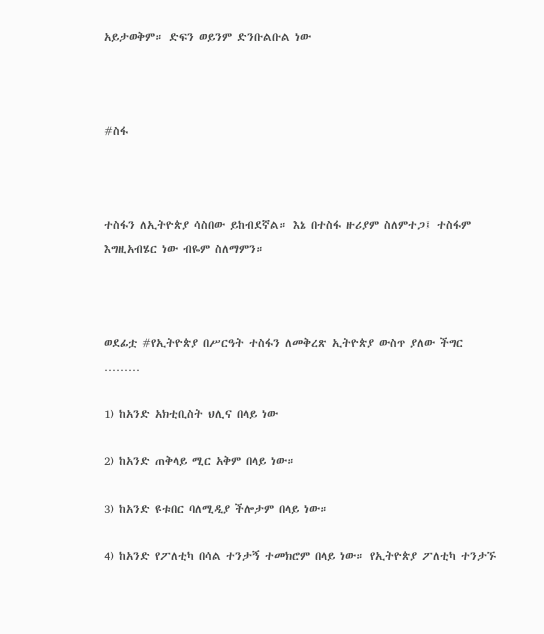አይታወቅም። ድፍን ወይንም ድንቡልቡል ነው



#ስፋ



ተስፋን ለኢትዮጵያ ሳስበው ይከብደኛል። እኔ በተስፋ ዙሪያም ስለምተጋ፤ ተስፋም እግዚአብሄር ነው ብዬም ስለማምን።



ወደፊቷ #የኢትዮጵያ በሥርዓት ተስፋን ለመቅረጽ ኢትዮጵያ ውስጥ ያለው ችግር ………

1) ከአንድ አክቲቢስት ህሊና በላይ ነው

2) ከአንድ ጠቅላይ ሚር አቅም በላይ ነው።

3) ከአንድ ዩቱበር ባለሚዲያ ችሎታም በላይ ነው።

4) ከአንድ የፖለቲካ በሳል ተንታኝ ተመክሮም በላይ ነው። የኢትዮጵያ ፖለቲካ ተንታኙ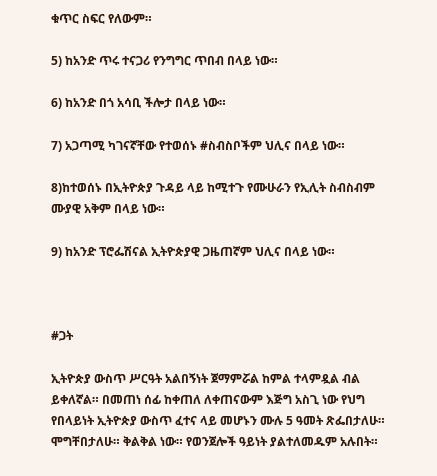ቁጥር ስፍር የለውም።

5) ከአንድ ጥሩ ተናጋሪ የንግግር ጥበብ በላይ ነው።

6) ከአንድ በጎ አሳቢ ችሎታ በላይ ነው።

7) አጋጣሚ ካገናኛቸው የተወሰኑ #ስብስቦችም ህሊና በላይ ነው።

8)ከተወሰኑ በኢትዮጵያ ጉዳይ ላይ ከሚተጉ የሙሁራን የኢሊት ስብስብም ሙያዊ አቅም በላይ ነው።

9) ከአንድ ፕሮፌሽናል ኢትዮጵያዊ ጋዜጠኛም ህሊና በላይ ነው።



#ጋት

ኢትዮጵያ ውስጥ ሥርዓት አልበኝነት ጀማምሯል ከምል ተላምዷል ብል ይቀለኛል። በመጠነ ሰፊ ከቀጠለ ለቀጠናውም እጅግ አስጊ ነው የህግ የበላይነት ኢትዮጵያ ውስጥ ፈተና ላይ መሆኑን ሙሉ 5 ዓመት ጽፌበታለሁ። ሞግቸበታለሁ። ቅልቅል ነው። የወንጀሎች ዓይነት ያልተለመዱም አሉበት።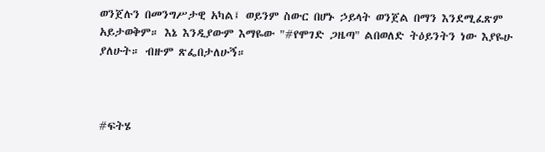ወንጀሉን በመንግሥታዊ አካል፤ ወይንም ስውር በሆኑ ኃይላት ወንጀል በማን እንደሚፈጽም አይታወቅም። እኔ እንዲያውም እማዬው "#የሞገድ ጋዜጣ" ልበወለድ ትዕይንትን ነው እያዬሁ ያለሁት። ብዙም ጽፌበታለሁኝ።



#ፍትሄ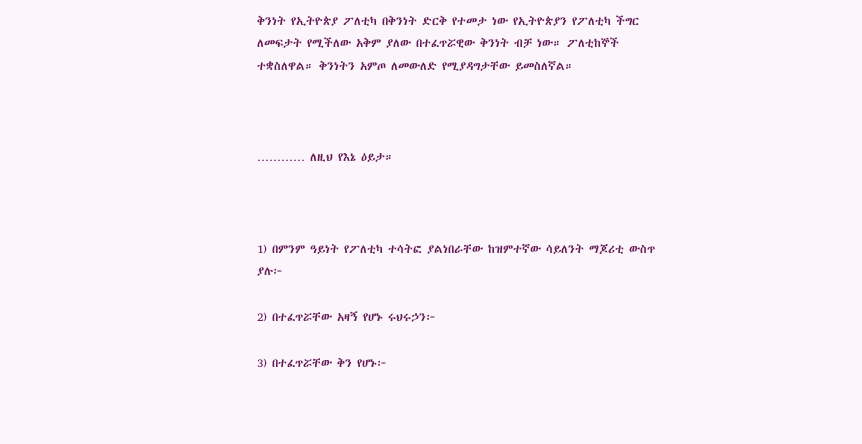ቅንነት የኢትዮጵያ ፖለቲካ በቅንነት ድርቅ የተመታ ነው የኢትዮጵያን የፖለቲካ ችግር ለመፍታት የሚችለው አቅም ያለው በተፈጥሯዊው ቅንነት ብቻ ነው። ፖለቲከኞች ተቋስለዋል። ቅንነትን አምጦ ለመውለድ የሚያዳግታቸው ይመስለኛል።



………… ለዚህ የእኔ ዕይታ።



1) በምንም ዓይነት የፖለቲካ ተሳትፎ ያልነበራቸው ከዝምተኛው ሳይለንት ማጆሪቲ ውስጥ ያሉ፦

2) በተፈጥሯቸው አዛኝ የሆኑ ሩህሩኃን፦

3) በተፈጥሯቸው ቅን የሆኑ፦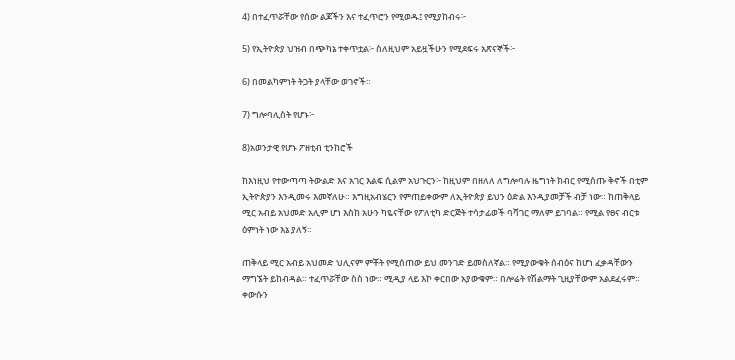4) በተፈጥሯቸው የሰው ልጆችን እና ተፈጥሮን የሚወዱ፤ የሚያከብሩ፦

5) የኢትዮጵያ ህዝብ በጭካኔ ተቀጥቷል፦ ስለዚህም አይዟችሁን የሚደፍሩ አጽናኞች፦

6) በመልካምነት ትጋት ያላቸው ወገኖች።

7) ግሎባሊስት የሆኑ፦

8)አወንታዊ የሆኑ ፖዘቲብ ቲንከሮች

ከእነዚህ የተውጣጣ ትውልድ እና አገር እልፍ ሲልም አህጉርን፦ ከዚህም በዘለለ ለግሎባሉ ዜግነት ክብር የሚሰጡ ቅኖች በቲም ኢትዮጵያን እንዲመሩ እመኛለሁ። እግዚአብሄርን የምጠይቀውም ለኢትዮጵያ ይህን ዕድል እንዲያመቻች ብቻ ነው። ከጠቅላይ ሚር አብይ አህመድ አሊም ሆነ እስከ አሁን ካዬናቸው የፖለቲካ ድርጅት ተሳታፊወች ባሻገር ማለም ይገባል። የሚል የፀና ብርቱ ዕምነት ነው እኔ ያለኝ።

ጠቅላይ ሚር አብይ አህመድ ህሊናም ምቾት የሚሰጠው ይህ መንገድ ይመስለኛል። የሚያውቁት ሰብዕና ከሆነ ፈቃዳቸውን ማግኜት ይከብዳል። ተፈጥሯቸው ስስ ነው። ሚዲያ ላይ እኮ ቀርበው አያውቁም። በሎሬት የሽልማት ጊዚያቸውም አልደፈሩም። ቀውሱን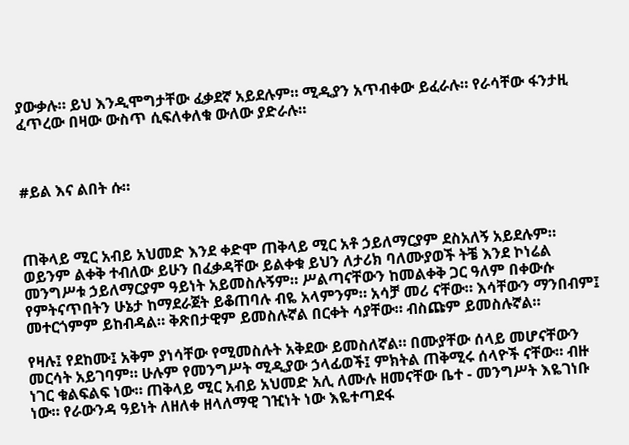ያውቃሉ። ይህ እንዲሞግታቸው ፈቃደኛ አይደሉም። ሚዲያን አጥብቀው ይፈራሉ። የራሳቸው ፋንታዚ ፈጥረው በዛው ውስጥ ሲፍለቀለቁ ውለው ያድራሉ።



#ይል እና ልበት ሱ።



ጠቅላይ ሚር አብይ አህመድ እንደ ቀድሞ ጠቅላይ ሚር አቶ ኃይለማርያም ደስአለኝ አይደሉም። ወይንም ልቀቅ ተብለው ይሁን በፈቃዳቸው ይልቀቁ ይህን ለታሪክ ባለሙያወች ትቼ እንደ ኮነሬል መንግሥቱ ኃይለማርያም ዓይነት አይመስሉኝም። ሥልጣናቸውን ከመልቀቅ ጋር ዓለም በቀውሱ የምትናጥበትን ሁኔታ ከማደራጀት ይቆጠባሉ ብዬ አላምንም። አሳቻ መሪ ናቸው። እሳቸውን ማንበብም፤ መተርጎምም ይከብዳል። ቅጽበታዊም ይመስሉኛል በርቀት ሳያቸው። ብስጩም ይመስሉኛል።

የዛሉ፤ የደከሙ፤ አቅም ያነሳቸው የሚመስሉት አቅደው ይመስለኛል። በሙያቸው ሰላይ መሆናቸውን መርሳት አይገባም። ሁሉም የመንግሥት ሚዲያው ኃላፊወች፤ ምክትል ጠቅሚሩ ሰላዮች ናቸው። ብዙ ነገር ቁልፍልፍ ነው። ጠቅላይ ሚር አብይ አህመድ አሊ ለሙሉ ዘመናቸው ቤተ - መንግሥት እዬገነቡ ነው። የራውንዳ ዓይነት ለዘለቀ ዘላለማዊ ገዢነት ነው እዬተጣደፋ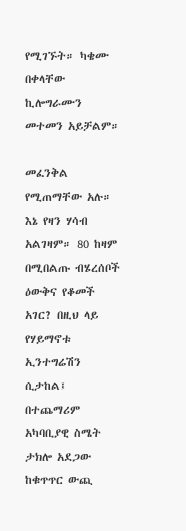የሚገኙት። ካቄሙ በቀላቸው ኪሎግራሙን መተመን አይቻልም።

መፈንቅል የሚጠማቸው አሉ። እኔ የዛን ሃሳብ አልገዛም። 80 ከዛም በሚበልጡ ብሄረሰቦች ዕውቅና የቆመች አገር? በዚህ ላይ የሃይማኖቱ ኢንተግሬሽን ሲታከል፤ በተጨማሪም አካባቢያዊ ስሜት ታክሎ አደጋው ከቁጥጥር ውጪ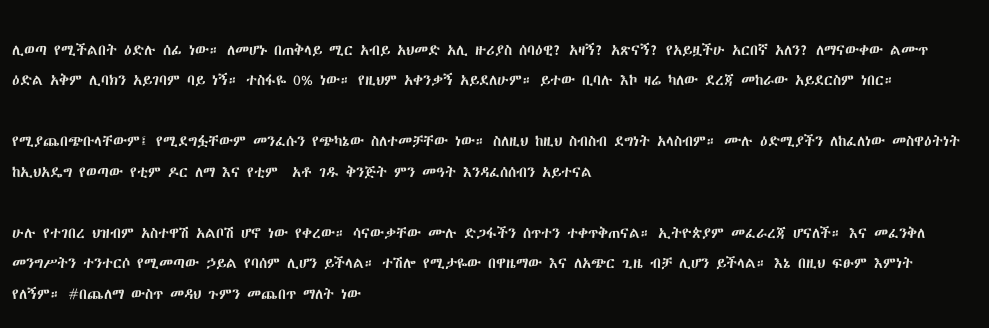ሊወጣ የሚችልበት ዕድሉ ሰፊ ነው። ለመሆኑ በጠቅላይ ሚር አብይ አህመድ አሊ ዙሪያስ ሰባዕዊ? አዛኝ? አጽናኝ? የአይዟችሁ አርበኛ አለን? ለማናውቀው ልሙጥ ዕድል አቅም ሊባክን አይገባም ባይ ነኝ። ተስፋዬ 0% ነው። የዚህም አቀንቃኝ አይደለሁም። ይተው ቢባሉ እኮ ዛሬ ካለው ደረጃ መከራው አይደርስም ነበር።

የሚያጨበጭቡላቸውም፤ የሚደግፏቸውም መንፈሱን የጭካኔው ስለተመቻቸው ነው። ስለዚህ ከዚህ ስብስብ ደግነት አላስብም። ሙሉ ዕድሚያችን ለከፈለነው መስዋዕትነት ከኢህአዴግ የወጣው የቲም ዶር ለማ እና የቲም  አቶ ገዱ ቅንጅት ምን መዓት እንዳፈሰሰብን አይተናል

ሁሉ የተገበረ ህዝብም አስተዋሽ አልቦሽ ሆኖ ነው የቀረው። ሳናውቃቸው ሙሉ ድጋፋችን ሰጥተን ተቀጥቅጠናል። ኢትዮጵያም መፈራረጃ ሆናለች። እና መፈንቅለ መንግሥትን ተንተርሶ የሚመጣው ኃይል የባሰም ሊሆን ይችላል። ተሽሎ የሚታዬው በዋዜማው እና ለአጭር ጊዜ ብቻ ሊሆን ይችላል። እኔ በዚህ ፍፁም እምነት የለኝም። #በጨለማ ውስጥ መዳህ ጉምን መጨበጥ ማለት ነው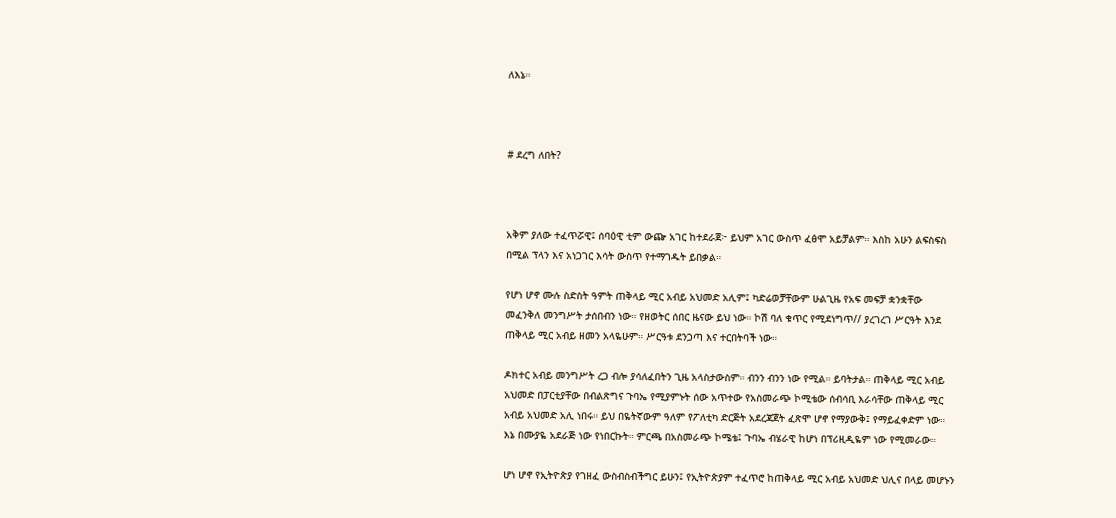ለእኔ።



# ደረግ ለበት?



አቅም ያለው ተፈጥሯዊ፤ ሰባዕዊ ቲም ውጬ አገር ከተደራጀ፦ ይህም አገር ውስጥ ፈፅሞ አይቻልም። እስከ አሁን ልፍስፍስ በሚል ፕላን እና አነጋገር እሳት ውስጥ የተማገዱት ይበቃል።

የሆነ ሆኖ ሙሉ ስድስት ዓምት ጠቅላይ ሚር አብይ አህመድ አሊም፤ ካድሬወቻቸውም ሁልጊዜ የአፍ መፍቻ ቋንቋቸው መፈንቅለ መንግሥት ታሰበብን ነው። የዘወትር ሰበር ዜናው ይህ ነው። ኮሽ ባለ ቁጥር የሚደነግጥ// ያረገረገ ሥርዓት እንደ ጠቅላይ ሚር አብይ ዘመን አላዬሁም። ሥርዓቱ ደንጋጣ እና ተርበትባች ነው።

ዶክተር አብይ መንግሥት ረጋ ብሎ ያሳለፈበትን ጊዜ አላስታውስም። ብንን ብንን ነው የሚል። ይባትታል። ጠቅላይ ሚር አብይ አህመድ በፓርቲያቸው በብልጽግና ጉባኤ የሚያምኑት ሰው አጥተው የአስመራጭ ኮሚቴው ሰብሳቢ እራሳቸው ጠቅላይ ሚር አብይ አህመድ አሊ ነበሩ። ይህ በዬትኛውም ዓለም የፖለቲካ ድርጅት አደረጃጀት ፈጽሞ ሆኖ የማያውቅ፤ የማይፈቀድም ነው። እኔ በሙያዬ አደራጅ ነው የነበርኩት። ምርጫ በአስመራጭ ኮሜቴ፤ ጉባኤ ብሄራዊ ከሆነ በፕሪዚዲዬም ነው የሚመራው።

ሆነ ሆኖ የኢትዮጵያ የገዘፈ ውስብስብችግር ይሁን፤ የኢትዮጵያም ተፈጥሮ ከጠቅላይ ሚር አብይ አህመድ ህሊና በላይ መሆኑን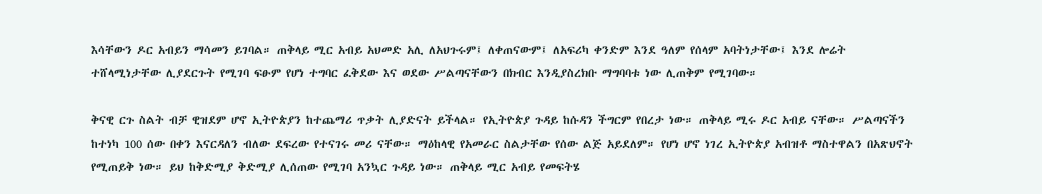እሳቸውን ዶር አብይን ማሳመን ይገባል። ጠቅላይ ሚር አብይ አህመድ አሊ ለአህጉሩም፤ ለቀጠናውም፤ ለአፍሪካ ቀንድም እንደ ዓለም የሰላም አባትነታቸው፤ እንደ ሎሬት ተሸላሚነታቸው ሊያደርጉት የሚገባ ፍፁም የሆነ ተግባር ፈቅደው እና ወደው ሥልጣናቸውን በክብር እንዲያስረክቡ ማግባባቱ ነው ሊጠቅም የሚገባው።

ቅናዊ ርጉ ስልት ብቻ ዊዝደም ሆኖ ኢትዮጵያን ከተጨማሪ ጥቃት ሊያድናት ይችላል። የኢትዮጵያ ጉዳይ ከሱዳን ችግርም የበረታ ነው። ጠቅላይ ሚሩ ዶር አብይ ናቸው። ሥልጣናችን ከተነካ 100 ሰው በቀን እናርዳለን ብለው ደፍረው የተናገሩ መሪ ናቸው። ማዕከላዊ የአመራር ስልታቸው የሰው ልጅ አይደለም። የሆነ ሆኖ ነገረ ኢትዮጵያ አብዝቶ ማስተዋልን በአጽህኖት የሚጠይቅ ነው። ይህ ከቅድሚያ ቅድሚያ ሊሰጠው የሚገባ አንኳር ጉዳይ ነው። ጠቅላይ ሚር አብይ የመፍትሄ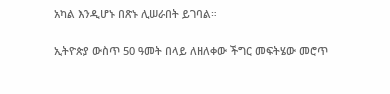አካል እንዲሆኑ በጽኑ ሊሠራበት ይገባል።

ኢትዮጵያ ውስጥ 50 ዓመት በላይ ለዘለቀው ችግር መፍትሄው መሮጥ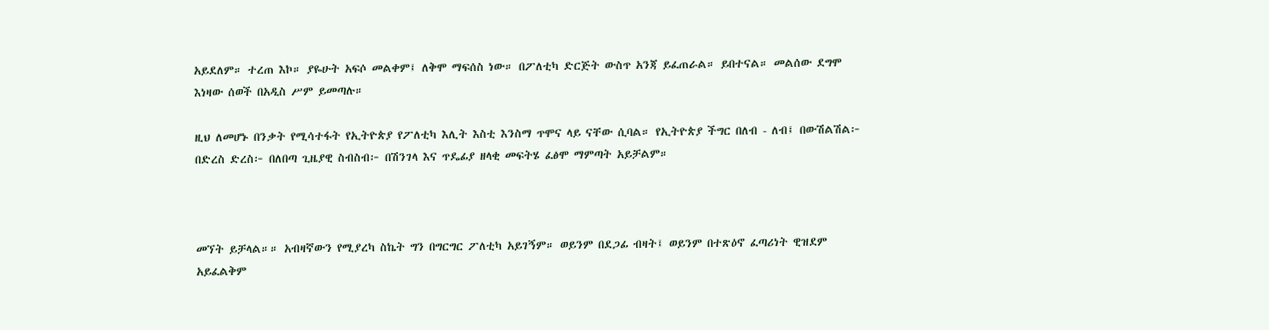አይደለም። ተረጠ እኮ። ያዬሁት አፍሶ መልቀም፤ ለቅሞ ማፍሰስ ነው። በፖለቲካ ድርጅት ውስጥ አንጃ ይፈጠራል። ይበተናል። መልሰው ደግሞ እነዛው ሰወች በአዲስ ሥም ይመጣሉ።

ዚህ ለመሆኑ በንቃት የሚሳተፋት የኢትዮጵያ የፖለቲካ እሊት እስቲ እንስማ ጥሞና ላይ ናቸው ሲባል። የኢትዮጵያ ችግር በለብ - ለብ፤ በውሽልሽል፦ በድረስ ድረስ፦ በለበጣ ጊዜያዊ ስብስብ፦ በሽንገላ እና ጥዴፊያ ዘላቂ መፍትሄ ፈፅሞ ማምጣት አይቻልም።



መኘት ይቻላል።። አብዛኛውን የሚያረካ ስኬት ግን በግርግር ፖለቲካ አይገኝም። ወይንም በደጋፊ ብዛት፤ ወይንም በተጽዕኖ ፈጣሪነት ዊዝደም አይፈልቅም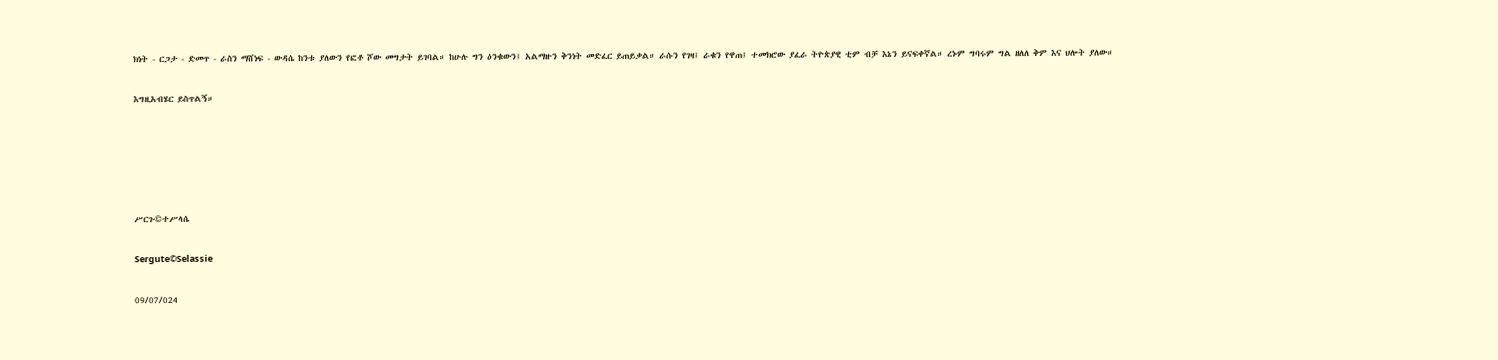ክነት - ርጋታ - ድመጥ - ራስን ማሸነፍ - ውዳሴ ከንቱ ያለውን የፎቶ ሾው መግታት ይገባል። ከሁሉ ግን ዕንቁውን፤ አልማዙን ቅንነት መድፈር ይጠይቃል። ራሱን የገዛ፤ ራቁን የዋጠ፤ ተመክሮው ያፈራ ትዮጵያዊ ቲም ብቻ እኔን ይናፍቀኛል። ረኑም ግባሩም ግል ዘለለ ቅም እና ህሎት ያለው።

እግዚአብሄር ይስጥልኝ።





ሥርጉ©ተሥላሴ

Sergute©Selassie

09/07/024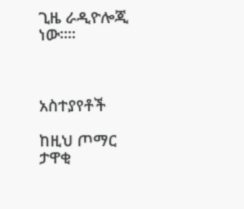ጊዜ ራዲዮሎጂ ነው።።



አስተያየቶች

ከዚህ ጦማር ታዋቂ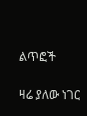ልጥፎች

ዛሬ ያለው ነገር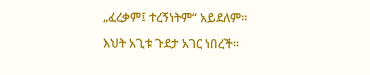„ፈረቃም፤ ተረኝነትም“ አይደለም።

እህት አጊቱ ጉደታ አገር ነበረች።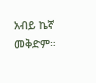አብይ ኬኛ መቅድም።